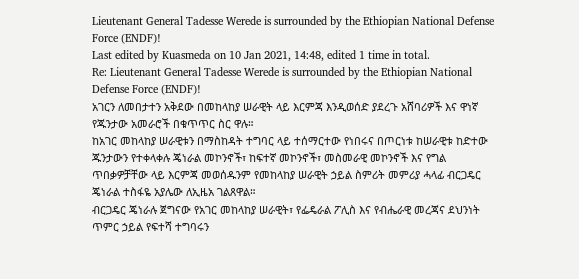Lieutenant General Tadesse Werede is surrounded by the Ethiopian National Defense Force (ENDF)!
Last edited by Kuasmeda on 10 Jan 2021, 14:48, edited 1 time in total.
Re: Lieutenant General Tadesse Werede is surrounded by the Ethiopian National Defense Force (ENDF)!
አገርን ለመበታተን አቅደው በመከላከያ ሠራዊት ላይ እርምጃ እንዲወሰድ ያደረጉ አሸባሪዎች እና ዋነኛ የጁንታው አመራሮች በቁጥጥር ስር ዋሉ።
ከአገር መከላከያ ሠራዊቱን በማስከዳት ተግባር ላይ ተሰማርተው የነበሩና በጦርነቱ ከሠራዊቱ ከድተው ጁንታውን የተቀላቀሉ ጄነራል መኮንኖች፣ ከፍተኛ መኮንኖች፣ መስመራዊ መኮንኖች እና የግል ጥበቃዎቻቸው ላይ እርምጃ መወሰዱንም የመከላከያ ሠራዊት ኃይል ስምሪት መምሪያ ሓላፊ ብርጋዴር ጄነራል ተስፋዬ አያሌው ለኢዜአ ገልጸዋል።
ብርጋዴር ጄነራሉ ጀግናው የአገር መከላከያ ሠራዊት፣ የፌዴራል ፖሊስ እና የብሔራዊ መረጃና ደህንነት ጥምር ኃይል የፍተሻ ተግባሩን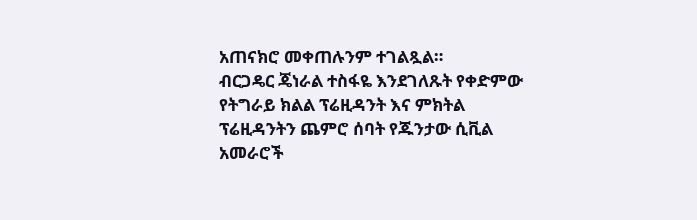አጠናክሮ መቀጠሉንም ተገልጿል።
ብርጋዴር ጄነራል ተስፋዬ እንደገለጹት የቀድምው የትግራይ ክልል ፕሬዚዳንት እና ምክትል ፕሬዚዳንትን ጨምሮ ሰባት የጁንታው ሲቪል አመራሮች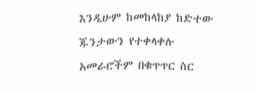እንዲሁም ከመከላከያ ከድተው ጁንታውን የተቀላቀሉ አመራሮችም በቁጥጥር ስር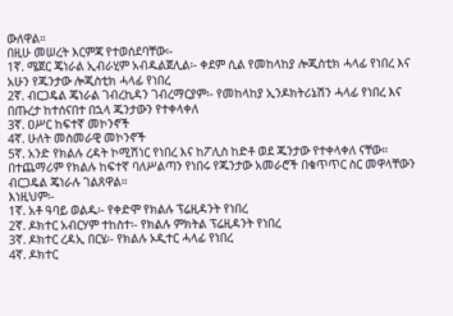ውለዋል።
በዚሁ መሠረት እርምጃ የተወሰደባቸው፡-
1ኛ. ሜጀር ጄነራል ኢብራሂም አብዱልጀሊል፡- ቀደም ሲል የመከላከያ ሎጂስቲክ ሓላፊ የነበረ እና አሁን የጁንታው ሎጂስቲክ ሓላፊ የነበረ
2ኛ. ብርጋዴል ጄነራል ገብረኪዳን ገብረማርያም፡- የመከላከያ ኢንዶክትሪኔሽን ሓላፊ የነበረ እና በጡረታ ከተሰናበተ በኋላ ጁንታውን የተቀላቀለ
3ኛ. ዐሥር ከፍተኛ መኮንኖች
4ኛ. ሁለት መስመራዊ መኮንኖች
5ኛ. አንድ የክልሉ ረዳት ኮሚሽነር የነበረ እና ከፖሊስ ከድቶ ወደ ጁንታው የተቀላቀለ ናቸው።
በተጨማሪም የክልሉ ከፍተኛ ባለሥልጣን የነበሩ የጁንታው አመራሮች በቁጥጥር ስር መዋላቸውን ብርጋዴል ጄነራሉ ገልጸዋል።
እነዚህም፡-
1ኛ. አቶ ዓባይ ወልዱ፡- የቀድሞ የክልሉ ፕሬዚዳንት የነበረ
2ኛ. ዶክተር አብርሃም ተከስተ፡- የክልሉ ምክትል ፕሬዚዳንት የነበረ
3ኛ. ዶክተር ረዳኢ በርሄ፡- የክልሉ ኦዲተር ሓላፊ የነበረ
4ኛ. ዶክተር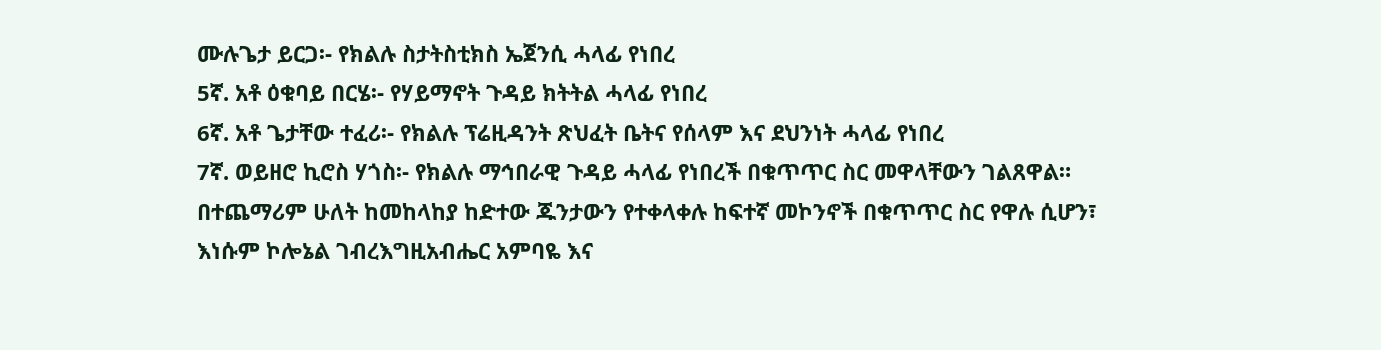ሙሉጌታ ይርጋ፡- የክልሉ ስታትስቲክስ ኤጀንሲ ሓላፊ የነበረ
5ኛ. አቶ ዕቁባይ በርሄ፡- የሃይማኖት ጉዳይ ክትትል ሓላፊ የነበረ
6ኛ. አቶ ጌታቸው ተፈሪ፡- የክልሉ ፕሬዚዳንት ጽህፈት ቤትና የሰላም እና ደህንነት ሓላፊ የነበረ
7ኛ. ወይዘሮ ኪሮስ ሃጎስ፡- የክልሉ ማኅበራዊ ጉዳይ ሓላፊ የነበረች በቁጥጥር ስር መዋላቸውን ገልጸዋል።
በተጨማሪም ሁለት ከመከላከያ ከድተው ጁንታውን የተቀላቀሉ ከፍተኛ መኮንኖች በቁጥጥር ስር የዋሉ ሲሆን፣ እነሱም ኮሎኔል ገብረእግዚአብሔር አምባዬ እና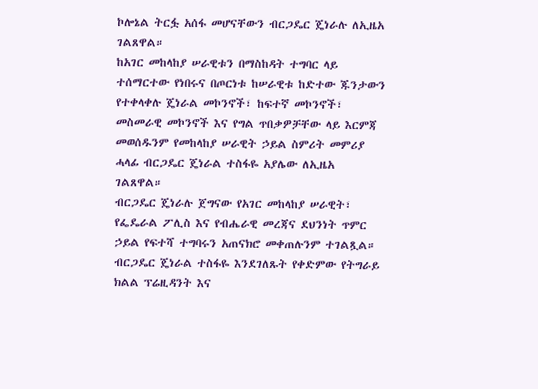ኮሎኔል ትርፏ አሰፋ መሆናቸውን ብርጋዴር ጄነራሉ ለኢዜአ ገልጸዋል።
ከአገር መከላከያ ሠራዊቱን በማስከዳት ተግባር ላይ ተሰማርተው የነበሩና በጦርነቱ ከሠራዊቱ ከድተው ጁንታውን የተቀላቀሉ ጄነራል መኮንኖች፣ ከፍተኛ መኮንኖች፣ መስመራዊ መኮንኖች እና የግል ጥበቃዎቻቸው ላይ እርምጃ መወሰዱንም የመከላከያ ሠራዊት ኃይል ስምሪት መምሪያ ሓላፊ ብርጋዴር ጄነራል ተስፋዬ አያሌው ለኢዜአ ገልጸዋል።
ብርጋዴር ጄነራሉ ጀግናው የአገር መከላከያ ሠራዊት፣ የፌዴራል ፖሊስ እና የብሔራዊ መረጃና ደህንነት ጥምር ኃይል የፍተሻ ተግባሩን አጠናክሮ መቀጠሉንም ተገልጿል።
ብርጋዴር ጄነራል ተስፋዬ እንደገለጹት የቀድምው የትግራይ ክልል ፕሬዚዳንት እና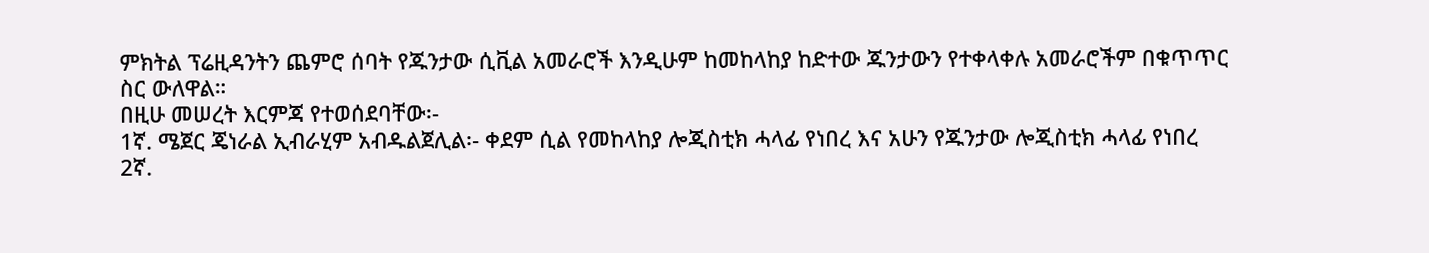ምክትል ፕሬዚዳንትን ጨምሮ ሰባት የጁንታው ሲቪል አመራሮች እንዲሁም ከመከላከያ ከድተው ጁንታውን የተቀላቀሉ አመራሮችም በቁጥጥር ስር ውለዋል።
በዚሁ መሠረት እርምጃ የተወሰደባቸው፡-
1ኛ. ሜጀር ጄነራል ኢብራሂም አብዱልጀሊል፡- ቀደም ሲል የመከላከያ ሎጂስቲክ ሓላፊ የነበረ እና አሁን የጁንታው ሎጂስቲክ ሓላፊ የነበረ
2ኛ.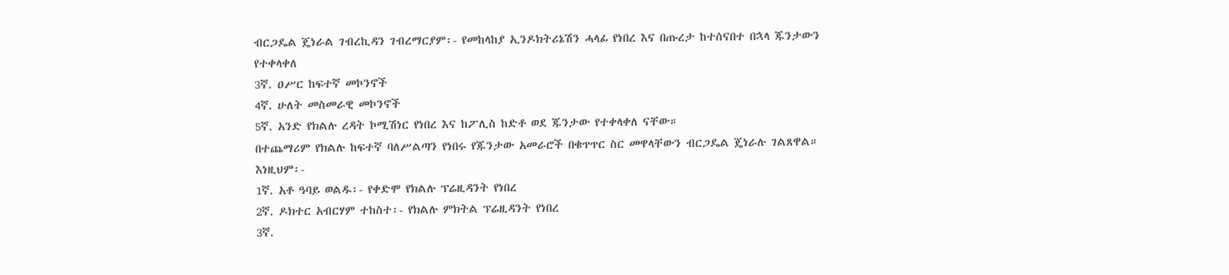ብርጋዴል ጄነራል ገብረኪዳን ገብረማርያም፡- የመከላከያ ኢንዶክትሪኔሽን ሓላፊ የነበረ እና በጡረታ ከተሰናበተ በኋላ ጁንታውን የተቀላቀለ
3ኛ. ዐሥር ከፍተኛ መኮንኖች
4ኛ. ሁለት መስመራዊ መኮንኖች
5ኛ. አንድ የክልሉ ረዳት ኮሚሽነር የነበረ እና ከፖሊስ ከድቶ ወደ ጁንታው የተቀላቀለ ናቸው።
በተጨማሪም የክልሉ ከፍተኛ ባለሥልጣን የነበሩ የጁንታው አመራሮች በቁጥጥር ስር መዋላቸውን ብርጋዴል ጄነራሉ ገልጸዋል።
እነዚህም፡-
1ኛ. አቶ ዓባይ ወልዱ፡- የቀድሞ የክልሉ ፕሬዚዳንት የነበረ
2ኛ. ዶክተር አብርሃም ተከስተ፡- የክልሉ ምክትል ፕሬዚዳንት የነበረ
3ኛ.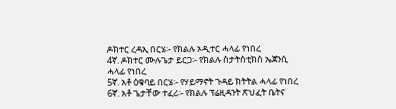ዶክተር ረዳኢ በርሄ፡- የክልሉ ኦዲተር ሓላፊ የነበረ
4ኛ. ዶክተር ሙሉጌታ ይርጋ፡- የክልሉ ስታትስቲክስ ኤጀንሲ ሓላፊ የነበረ
5ኛ. አቶ ዕቁባይ በርሄ፡- የሃይማኖት ጉዳይ ክትትል ሓላፊ የነበረ
6ኛ. አቶ ጌታቸው ተፈሪ፡- የክልሉ ፕሬዚዳንት ጽህፈት ቤትና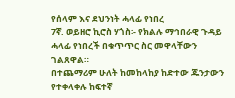የሰላም እና ደህንነት ሓላፊ የነበረ
7ኛ. ወይዘሮ ኪሮስ ሃጎስ፡- የክልሉ ማኅበራዊ ጉዳይ ሓላፊ የነበረች በቁጥጥር ስር መዋላቸውን ገልጸዋል።
በተጨማሪም ሁለት ከመከላከያ ከድተው ጁንታውን የተቀላቀሉ ከፍተኛ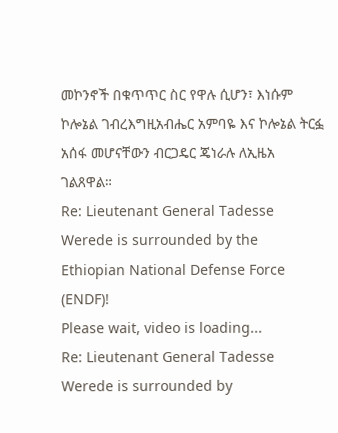መኮንኖች በቁጥጥር ስር የዋሉ ሲሆን፣ እነሱም ኮሎኔል ገብረእግዚአብሔር አምባዬ እና ኮሎኔል ትርፏ አሰፋ መሆናቸውን ብርጋዴር ጄነራሉ ለኢዜአ ገልጸዋል።
Re: Lieutenant General Tadesse Werede is surrounded by the Ethiopian National Defense Force (ENDF)!
Please wait, video is loading...
Re: Lieutenant General Tadesse Werede is surrounded by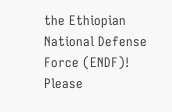the Ethiopian National Defense Force (ENDF)!
Please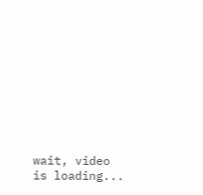wait, video is loading...